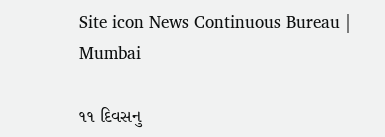Site icon News Continuous Bureau | Mumbai

૧૧ દિવસનુ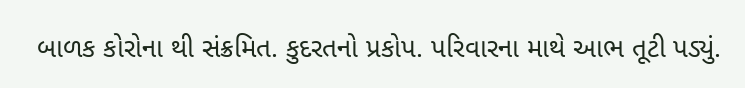બાળક કોરોના થી સંક્રમિત. કુદરતનો પ્રકોપ. પરિવારના માથે આભ તૂટી પડ્યું.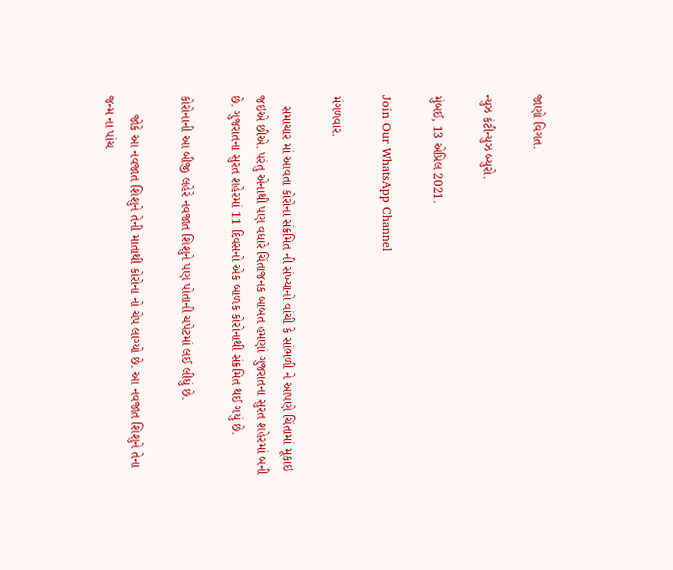જાણો વિગત.

ન્યુઝ કંટીન્યુઝ બ્યુરો.

મુંબઈ, 13 એપ્રિલ 2021.

Join Our WhatsApp Channel

મંગળવાર.

   સમાચાર માં આવતા કોરોના સંક્રમિત ની સંખ્યાનો વાંચી કે સાંભળી ને આપણે ચિંતામાં મૂકાઇ જઇએ છીએ. પરંતુ એનાથી પણ વધારે ચિંતાજનક બાબત હમણાં ગુજરાતના સુરત શહેરમાં બની છે. ગુજરાતના સુરત શહેરમાં 11 દિવસનો એક બાળક કોરોનાથી સંક્રમિત થઈ ગયું છે.

કોરોનાની આ બીજી લહેરે નવજાત શિશુને પણ પોતાની ચપેટમાં લઈ લીધું છે.

     જોકે આ નવજાત શિશુને તેની માતાથી કોરોના નો ચેપ લાગ્યો છે. આ નવજાત શિશુને તેના જન્મ ના પાંચ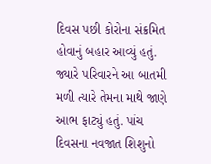દિવસ પછી કોરોના સંક્રમિત હોવાનું બહાર આવ્યું હતું. જ્યારે પરિવારને આ બાતમી મળી ત્યારે તેમના માથે જાણે આભ ફાટ્યું હતું. પાંચ દિવસના નવજાત શિશુનો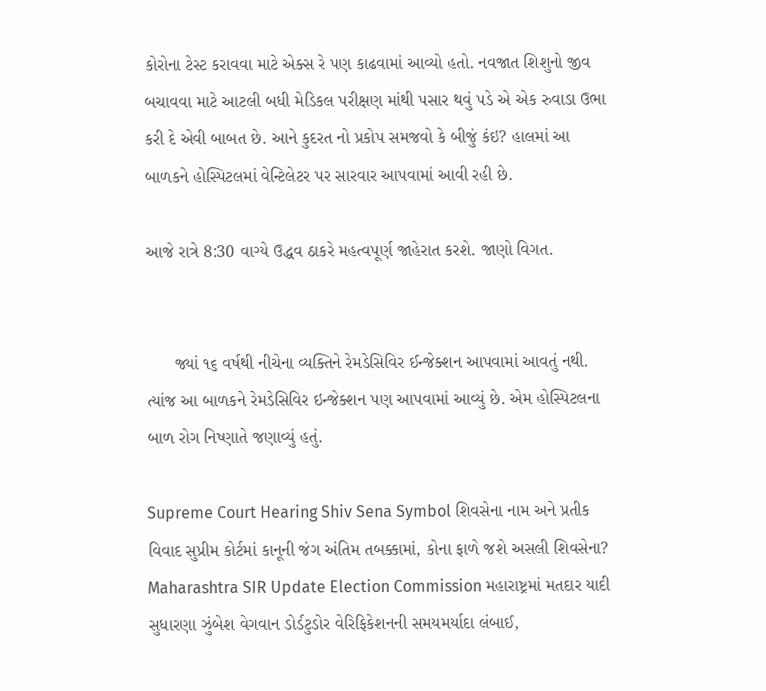કોરોના ટેસ્ટ કરાવવા માટે એક્સ રે પણ કાઢવામાં આવ્યો હતો. નવજાત શિશુનો જીવ બચાવવા માટે આટલી બધી મેડિકલ પરીક્ષણ માંથી પસાર થવું પડે એ એક રુવાડા ઉભા કરી દે એવી બાબત છે. આને કુદરત નો પ્રકોપ સમજવો કે બીજું કંઇ? હાલમાં આ બાળકને હોસ્પિટલમાં વેન્ટિલેટર પર સારવાર આપવામાં આવી રહી છે.

આજે રાત્રે 8:30 વાગ્યે ઉદ્ધવ ઠાકરે મહત્વપૂર્ણ જાહેરાત કરશે. જાણો વિગત.


      જ્યાં ૧૬ વર્ષથી નીચેના વ્યક્તિને રેમડેસિવિર ઈન્જેક્શન આપવામાં આવતું નથી. ત્યાંજ આ બાળકને રેમડેસિવિર ઇન્જેક્શન પણ આપવામાં આવ્યું છે. એમ હોસ્પિટલના બાળ રોગ નિષ્ણાતે જણાવ્યું હતું.

Supreme Court Hearing Shiv Sena Symbol શિવસેના નામ અને પ્રતીક વિવાદ સુપ્રીમ કોર્ટમાં કાનૂની જંગ અંતિમ તબક્કામાં, કોના ફાળે જશે અસલી શિવસેના?
Maharashtra SIR Update Election Commission મહારાષ્ટ્રમાં મતદાર યાદી સુધારણા ઝુંબેશ વેગવાન ડોર્ડટુડોર વેરિફિકેશનની સમયમર્યાદા લંબાઈ,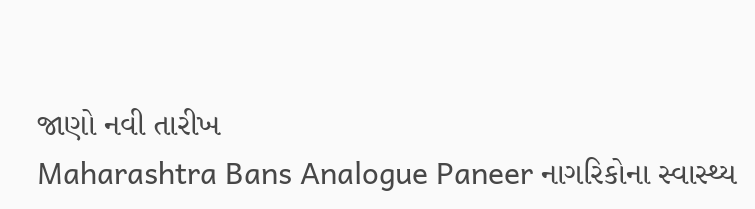જાણો નવી તારીખ
Maharashtra Bans Analogue Paneer નાગરિકોના સ્વાસ્થ્ય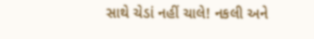સાથે ચેડાં નહીં ચાલે! નકલી અને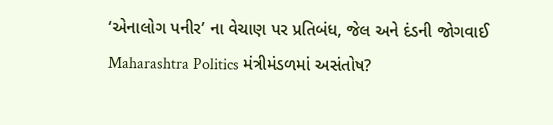‘એનાલોગ પનીર’ ના વેચાણ પર પ્રતિબંધ, જેલ અને દંડની જોગવાઈ
Maharashtra Politics મંત્રીમંડળમાં અસંતોષ?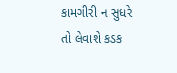કામગીરી ન સુધરે તો લેવાશે કડક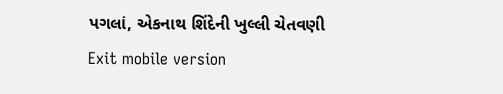પગલાં, એકનાથ શિંદેની ખુલ્લી ચેતવણી
Exit mobile version